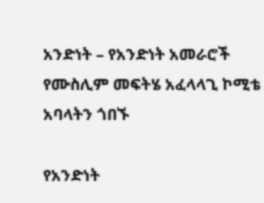አንድነት – የአንድነት አመራሮች የሙስሊም መፍትሄ አፈላላጊ ኮሚቴ አባላትን ጎበኙ

የአንድነት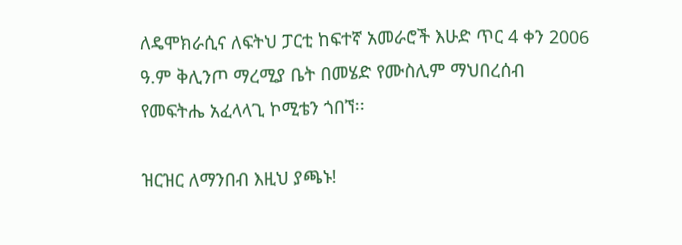ለዴሞክራሲና ለፍትህ ፓርቲ ከፍተኛ አመራሮች እሁድ ጥር 4 ቀን 2006 ዓ.ም ቅሊንጦ ማረሚያ ቤት በመሄድ የሙስሊም ማህበረሰብ የመፍትሔ አፈላላጊ ኮሚቴን ጎበኘ፡፡

ዝርዝር ለማንበብ እዚህ ያጫኑ!